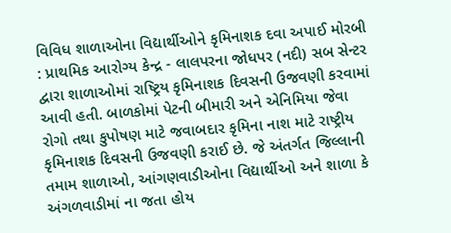વિવિધ શાળાઓના વિદ્યાર્થીઓને કૃમિનાશક દવા અપાઈ મોરબી : પ્રાથમિક આરોગ્ય કેન્દ્ર - લાલપરના જોધપર (નદી) સબ સેન્ટર દ્વારા શાળાઓમાં રાષ્ટ્રિય કૃમિનાશક દિવસની ઉજવણી કરવામાં આવી હતી. બાળકોમાં પેટની બીમારી અને એનિમિયા જેવા રોગો તથા કુપોષણ માટે જવાબદાર કૃમિના નાશ માટે રાષ્ટ્રીય કૃમિનાશક દિવસની ઉજવણી કરાઈ છે. જે અંતર્ગત જિલ્લાની તમામ શાળાઓ, આંગણવાડીઓના વિદ્યાર્થીઓ અને શાળા કે અંગળવાડીમાં ના જતા હોય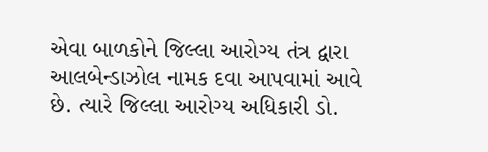એવા બાળકોને જિલ્લા આરોગ્ય તંત્ર દ્વારા આલબેન્ડાઝોલ નામક દવા આપવામાં આવે છે. ત્યારે જિલ્લા આરોગ્ય અધિકારી ડો.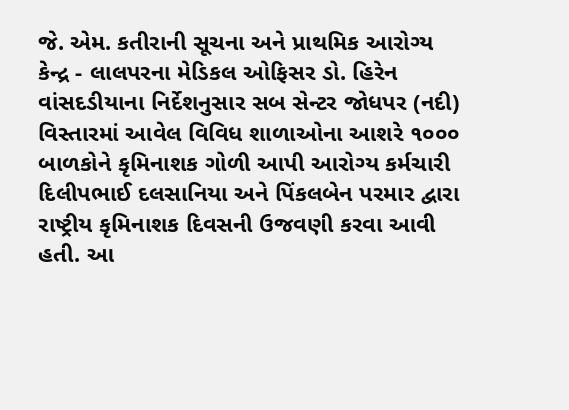જે. એમ. કતીરાની સૂચના અને પ્રાથમિક આરોગ્ય કેન્દ્ર - લાલપરના મેડિકલ ઓફિસર ડો. હિરેન વાંસદડીયાના નિર્દેશનુસાર સબ સેન્ટર જોધપર (નદી) વિસ્તારમાં આવેલ વિવિધ શાળાઓના આશરે ૧૦૦૦ બાળકોને કૃમિનાશક ગોળી આપી આરોગ્ય કર્મચારી દિલીપભાઈ દલસાનિયા અને પિંકલબેન પરમાર દ્વારા રાષ્ટ્રીય કૃમિનાશક દિવસની ઉજવણી કરવા આવી હતી. આ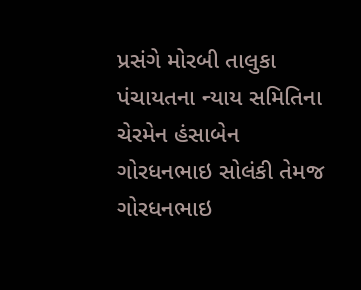પ્રસંગે મોરબી તાલુકા પંચાયતના ન્યાય સમિતિના ચેરમેન હંસાબેન ગોરધનભાઇ સોલંકી તેમજ ગોરધનભાઇ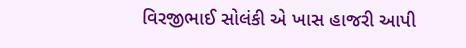વિરજીભાઈ સોલંકી એ ખાસ હાજરી આપી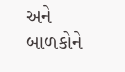અને બાળકોને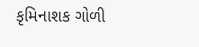કૃમિનાશક ગોળી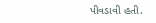પીવડાવી હતી.